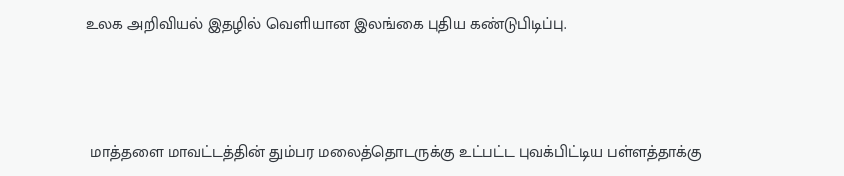உலக அறிவியல் இதழில் வெளியான இலங்கை புதிய கண்டுபிடிப்பு.



 மாத்தளை மாவட்டத்தின் தும்பர மலைத்தொடருக்கு உட்பட்ட புவக்பிட்டிய பள்ளத்தாக்கு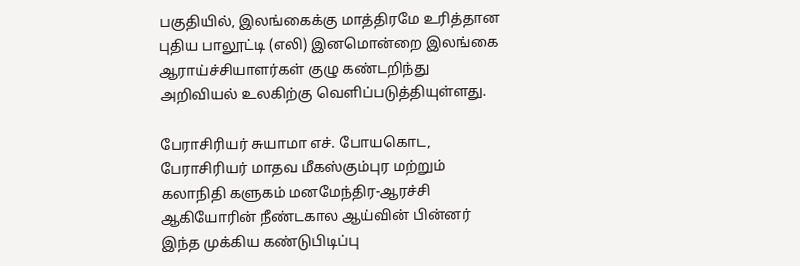பகுதியில், இலங்கைக்கு மாத்திரமே உரித்தான புதிய பாலூட்டி (எலி) இனமொன்றை இலங்கை ஆராய்ச்சியாளர்கள் குழு கண்டறிந்து அறிவியல் உலகிற்கு வெளிப்படுத்தியுள்ளது.

பேராசிரியர் சுயாமா எச். போயகொட, பேராசிரியர் மாதவ மீகஸ்கும்புர மற்றும் கலாநிதி களுகம் மனமேந்திர-ஆரச்சி ஆகியோரின் நீண்டகால ஆய்வின் பின்னர் இந்த முக்கிய கண்டுபிடிப்பு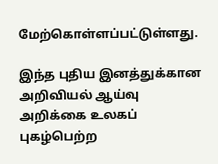மேற்கொள்ளப்பட்டுள்ளது.

இந்த புதிய இனத்துக்கான அறிவியல் ஆய்வு அறிக்கை உலகப் புகழ்பெற்ற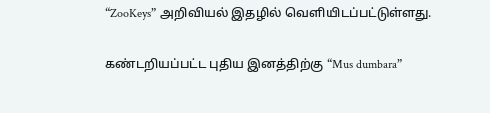“ZooKeys” அறிவியல் இதழில் வெளியிடப்பட்டுள்ளது.

கண்டறியப்பட்ட புதிய இனத்திற்கு “Mus dumbara”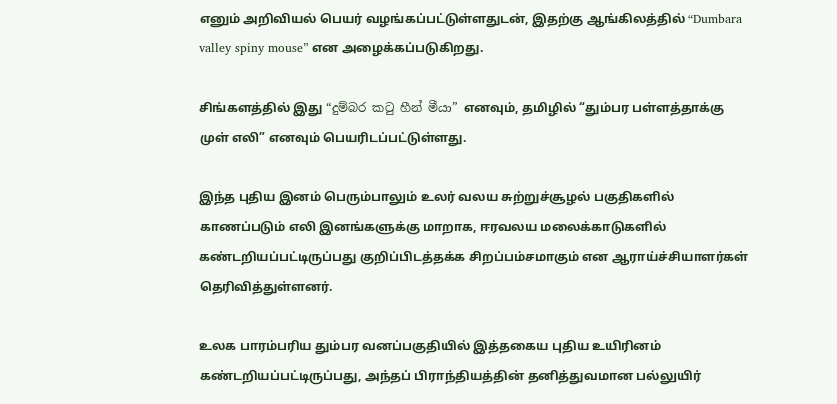எனும் அறிவியல் பெயர் வழங்கப்பட்டுள்ளதுடன், இதற்கு ஆங்கிலத்தில் “Dumbara valley spiny mouse” என அழைக்கப்படுகிறது.

சிங்களத்தில் இது “දුම්බර කටු හීන් මීයා” எனவும், தமிழில் “தும்பர பள்ளத்தாக்கு முள் எலி” எனவும் பெயரிடப்பட்டுள்ளது.

இந்த புதிய இனம் பெரும்பாலும் உலர் வலய சுற்றுச்சூழல் பகுதிகளில் காணப்படும் எலி இனங்களுக்கு மாறாக, ஈரவலய மலைக்காடுகளில் கண்டறியப்பட்டிருப்பது குறிப்பிடத்தக்க சிறப்பம்சமாகும் என ஆராய்ச்சியாளர்கள் தெரிவித்துள்ளனர்.

உலக பாரம்பரிய தும்பர வனப்பகுதியில் இத்தகைய புதிய உயிரினம் கண்டறியப்பட்டிருப்பது, அந்தப் பிராந்தியத்தின் தனித்துவமான பல்லுயிர்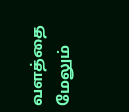வளத்தை மேலும்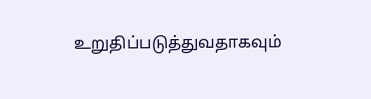உறுதிப்படுத்துவதாகவும்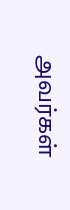அவர்கள்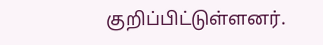குறிப்பிட்டுள்ளனர்.